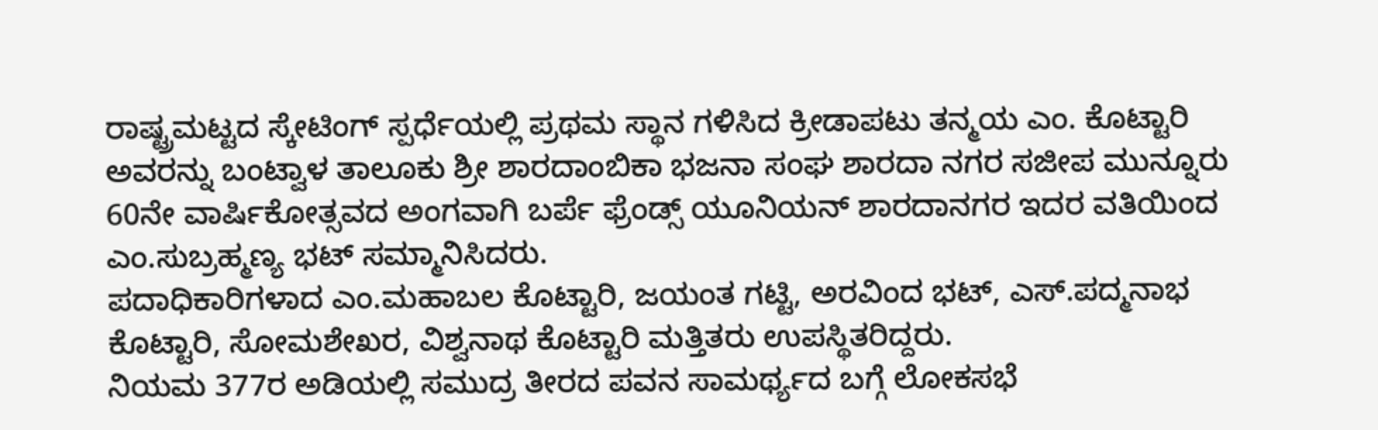ರಾಷ್ಟ್ರಮಟ್ಟದ ಸ್ಕೇಟಿಂಗ್ ಸ್ಪರ್ಧೆಯಲ್ಲಿ ಪ್ರಥಮ ಸ್ಥಾನ ಗಳಿಸಿದ ಕ್ರೀಡಾಪಟು ತನ್ಮಯ ಎಂ. ಕೊಟ್ಟಾರಿ ಅವರನ್ನು ಬಂಟ್ವಾಳ ತಾಲೂಕು ಶ್ರೀ ಶಾರದಾಂಬಿಕಾ ಭಜನಾ ಸಂಘ ಶಾರದಾ ನಗರ ಸಜೀಪ ಮುನ್ನೂರು 60ನೇ ವಾರ್ಷಿಕೋತ್ಸವದ ಅಂಗವಾಗಿ ಬರ್ಪೆ ಫ್ರೆಂಡ್ಸ್ ಯೂನಿಯನ್ ಶಾರದಾನಗರ ಇದರ ವತಿಯಿಂದ ಎಂ.ಸುಬ್ರಹ್ಮಣ್ಯ ಭಟ್ ಸಮ್ಮಾನಿಸಿದರು.
ಪದಾಧಿಕಾರಿಗಳಾದ ಎಂ.ಮಹಾಬಲ ಕೊಟ್ಟಾರಿ, ಜಯಂತ ಗಟ್ಟಿ, ಅರವಿಂದ ಭಟ್, ಎಸ್.ಪದ್ಮನಾಭ ಕೊಟ್ಟಾರಿ, ಸೋಮಶೇಖರ, ವಿಶ್ವನಾಥ ಕೊಟ್ಟಾರಿ ಮತ್ತಿತರು ಉಪಸ್ಥಿತರಿದ್ದರು.
ನಿಯಮ 377ರ ಅಡಿಯಲ್ಲಿ ಸಮುದ್ರ ತೀರದ ಪವನ ಸಾಮರ್ಥ್ಯದ ಬಗ್ಗೆ ಲೋಕಸಭೆ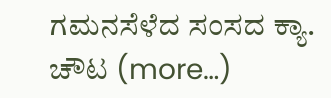ಗಮನಸೆಳೆದ ಸಂಸದ ಕ್ಯಾ. ಚೌಟ (more…)